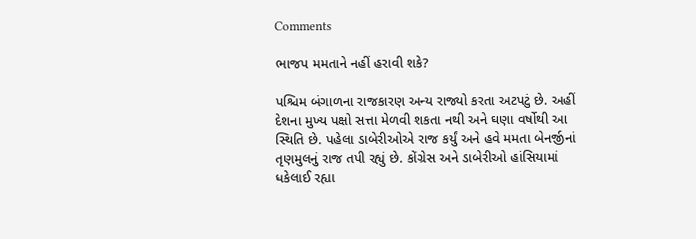Comments

ભાજપ મમતાને નહીં હરાવી શકે?

પશ્ચિમ બંગાળના રાજકારણ અન્ય રાજ્યો કરતા અટપટું છે. અહીં દેશના મુખ્ય પક્ષો સત્તા મેળવી શકતા નથી અને ઘણા વર્ષોથી આ સ્થિતિ છે. પહેલા ડાબેરીઓએ રાજ કર્યું અને હવે મમતા બેનર્જીનાં તૃણમુલનું રાજ તપી રહ્યું છે. કોંગ્રેસ અને ડાબેરીઓ હાંસિયામાં ધકેલાઈ રહ્યા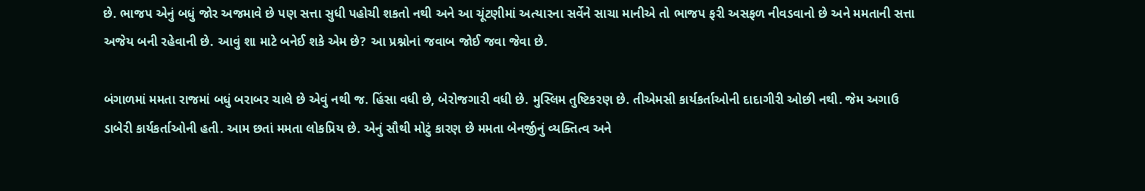છે. ભાજપ એનું બધું જોર અજમાવે છે પણ સત્તા સુધી પહોચી શકતો નથી અને આ ચૂંટણીમાં અત્યારના સર્વેને સાચા માનીએ તો ભાજપ ફરી અસફળ નીવડવાનો છે અને મમતાની સત્તા અજેય બની રહેવાની છે. આવું શા માટે બનેઈ શકે એમ છે? આ પ્રશ્નોનાં જવાબ જોઈ જવા જેવા છે.

બંગાળમાં મમતા રાજમાં બધું બરાબર ચાલે છે એવું નથી જ. હિંસા વધી છે, બેરોજગારી વધી છે. મુસ્લિમ તુષ્ટિકરણ છે. તીએમસી કાર્યકર્તાઓની દાદાગીરી ઓછી નથી. જેમ અગાઉ ડાબેરી કાર્યકર્તાઓની હતી. આમ છતાં મમતા લોકપ્રિય છે. એનું સૌથી મોટું કારણ છે મમતા બેનર્જીનું વ્યક્તિત્વ અને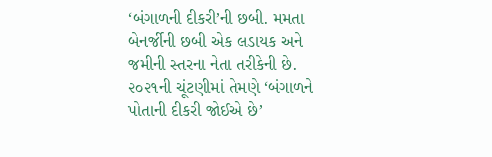‘બંગાળની દીકરી’ની છબી. મમતા બેનર્જીની છબી એક લડાયક અને જમીની સ્તરના નેતા તરીકેની છે. ૨૦૨૧ની ચૂંટણીમાં તેમણે ‘બંગાળને પોતાની દીકરી જોઈએ છે’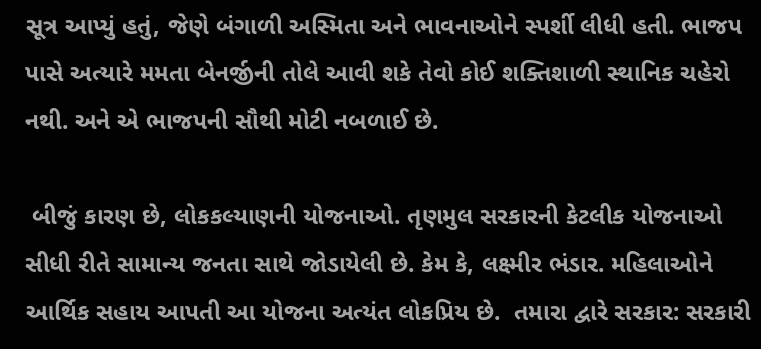સૂત્ર આપ્યું હતું, જેણે બંગાળી અસ્મિતા અને ભાવનાઓને સ્પર્શી લીધી હતી. ભાજપ પાસે અત્યારે મમતા બેનર્જીની તોલે આવી શકે તેવો કોઈ શક્તિશાળી સ્થાનિક ચહેરો નથી. અને એ ભાજપની સૌથી મોટી નબળાઈ છે.

 બીજું કારણ છે, લોકકલ્યાણની યોજનાઓ. તૃણમુલ સરકારની કેટલીક યોજનાઓ સીધી રીતે સામાન્ય જનતા સાથે જોડાયેલી છે. કેમ કે, લક્ષ્મીર ભંડાર. મહિલાઓને આર્થિક સહાય આપતી આ યોજના અત્યંત લોકપ્રિય છે.  તમારા દ્વારે સરકાર: સરકારી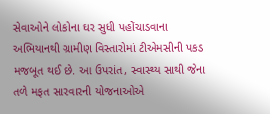સેવાઓને લોકોના ઘર સુધી પહોંચાડવાના અભિયાનથી ગ્રામીણ વિસ્તારોમાં ટીએમસીની પકડ મજબૂત થઈ છે. આ ઉપરાંત, સ્વાસ્થ્ય સાથી જેના તળે મફત સારવારની યોજનાઓએ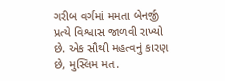ગરીબ વર્ગમાં મમતા બેનર્જી પ્રત્યે વિશ્વાસ જાળવી રાખ્યો છે. એક સૌથી મહત્વનું કારણ છે, મુસ્લિમ મત.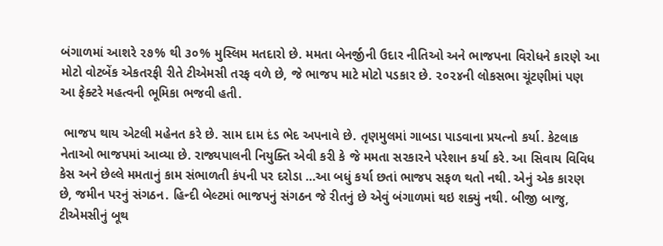બંગાળમાં આશરે ૨૭% થી ૩૦% મુસ્લિમ મતદારો છે. મમતા બેનર્જીની ઉદાર નીતિઓ અને ભાજપના વિરોધને કારણે આ મોટો વોટબેંક એકતરફી રીતે ટીએમસી તરફ વળે છે, જે ભાજપ માટે મોટો પડકાર છે. ૨૦૨૪ની લોકસભા ચૂંટણીમાં પણ આ ફેક્ટરે મહત્વની ભૂમિકા ભજવી હતી.

 ભાજપ થાય એટલી મહેનત કરે છે. સામ દામ દંડ ભેદ અપનાવે છે. તૃણમુલમાં ગાબડા પાડવાના પ્રયત્નો કર્યા. કેટલાક નેતાઓ ભાજપમાં આવ્યા છે. રાજ્યપાલની નિયુક્તિ એવી કરી કે જે મમતા સરકારને પરેશાન કર્યા કરે. આ સિવાય વિવિધ કેસ અને છેલ્લે મમતાનું કામ સંભાળતી કંપની પર દરોડા …આ બધું કર્યા છતાં ભાજપ સફળ થતો નથી. એનું એક કારણ છે, જમીન પરનું સંગઠન. હિન્દી બેલ્ટમાં ભાજપનું સંગઠન જે રીતનું છે એવું બંગાળમાં થઇ શક્યું નથી. બીજી બાજુ, ટીએમસીનું બૂથ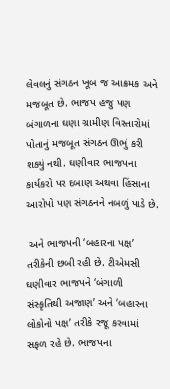લેવલનું સંગઠન ખૂબ જ આક્રમક અને મજબૂત છે. ભાજપ હજુ પણ બંગાળના ઘણા ગ્રામીણ વિસ્તારોમાં પોતાનું મજબૂત સંગઠન ઊભું કરી શક્યું નથી. ઘણીવાર ભાજપના કાર્યકરો પર દબાણ અથવા હિંસાના આરોપો પણ સંગઠનને નબળું પાડે છે.

 અને ભાજપની ‘બહારના પક્ષ’ તરીકેની છબી રહી છે. ટીએમસી ઘણીવાર ભાજપને ‘બંગાળી સંસ્કૃતિથી અજાણ’ અને ‘બહારના લોકોનો પક્ષ’ તરીકે રજૂ કરવામાં સફળ રહે છે. ભાજપના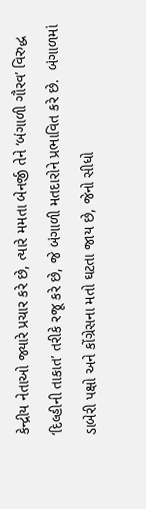કેન્દ્રીય નેતાઓ જ્યારે પ્રચાર કરે છે, ત્યારે મમતા બેનર્જી તેને ‘બંગાળી ગૌરવ’ વિરુદ્ધ ‘દિલ્હીની તાકાત’ તરીકે રજૂ કરે છે, જે બંગાળી મતદારોને પ્રભાવિત કરે છે.  બંગાળમાં ડાબેરી પક્ષો અને કોંગ્રેસના મતો ઘટતા જાય છે, જેનો સીધો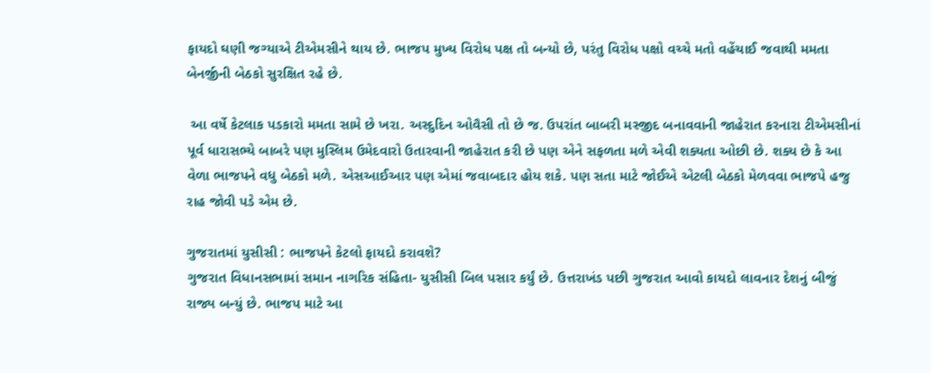ફાયદો ઘણી જગ્યાએ ટીએમસીને થાય છે. ભાજપ મુખ્ય વિરોધ પક્ષ તો બન્યો છે, પરંતુ વિરોધ પક્ષો વચ્ચે મતો વહેંચાઈ જવાથી મમતા બેનર્જીની બેઠકો સુરક્ષિત રહે છે.

 આ વર્ષે કેટલાક પડકારો મમતા સામે છે ખરા. અસ્દુદિન ઓવૈસી તો છે જ. ઉપરાંત બાબરી મસ્જીદ બનાવવાની જાહેરાત કરનારા ટીએમસીનાં પૂર્વ ધારાસભ્યે બાબરે પણ મુસ્લિમ ઉમેદવારો ઉતારવાની જાહેરાત કરી છે પણ એને સફળતા મળે એવી શક્યતા ઓછી છે. શક્ય છે કે આ વેળા ભાજપને વધુ બેઠકો મળે. એસઆઈઆર પણ એમાં જવાબદાર હોય શકે. પણ સતા માટે જોઈએ એટલી બેઠકો મેળવવા ભાજપે હજુ રાહ જોવી પડે એમ છે.

ગુજરાતમાં યુસીસી : ભાજપને કેટલો ફાયદો કરાવશે?
ગુજરાત વિધાનસભામાં સમાન નાગરિક સંહિતા- યુસીસી બિલ પસાર કર્યું છે. ઉત્તરાખંડ પછી ગુજરાત આવો કાયદો લાવનાર દેશનું બીજું રાજ્ય બન્યું છે. ભાજપ માટે આ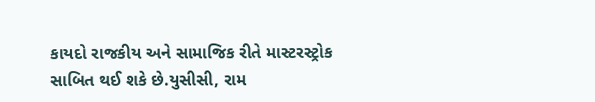કાયદો રાજકીય અને સામાજિક રીતે માસ્ટરસ્ટ્રોક સાબિત થઈ શકે છે.યુસીસી, રામ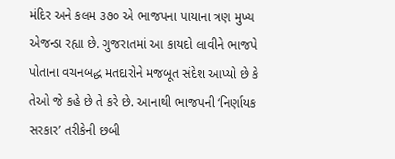મંદિર અને કલમ ૩૭૦ એ ભાજપના પાયાના ત્રણ મુખ્ય એજન્ડા રહ્યા છે. ગુજરાતમાં આ કાયદો લાવીને ભાજપે પોતાના વચનબદ્ધ મતદારોને મજબૂત સંદેશ આપ્યો છે કે તેઓ જે કહે છે તે કરે છે. આનાથી ભાજપની ‘નિર્ણાયક સરકાર’ તરીકેની છબી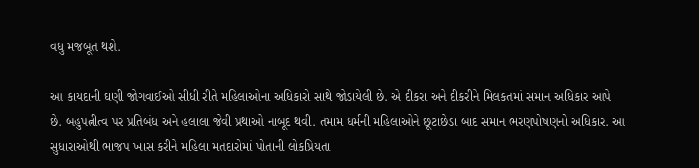વધુ મજબૂત થશે.

આ કાયદાની ઘણી જોગવાઈઓ સીધી રીતે મહિલાઓના અધિકારો સાથે જોડાયેલી છે. એ દીકરા અને દીકરીને મિલકતમાં સમાન અધિકાર આપે છે. બહુપત્નીત્વ પર પ્રતિબંધ અને હલાલા જેવી પ્રથાઓ નાબૂદ થવી. તમામ ધર્મની મહિલાઓને છૂટાછેડા બાદ સમાન ભરણપોષણનો અધિકાર. આ સુધારાઓથી ભાજપ ખાસ કરીને મહિલા મતદારોમાં પોતાની લોકપ્રિયતા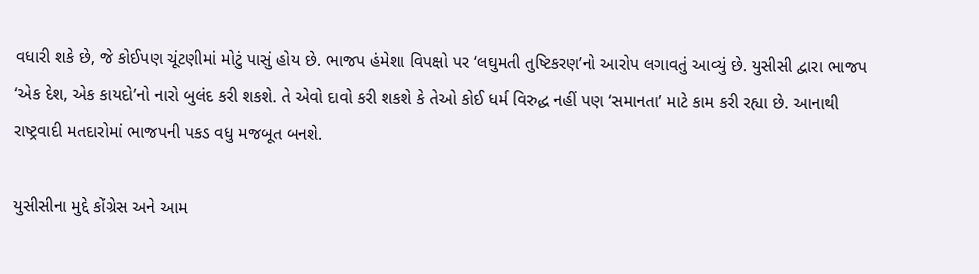વધારી શકે છે, જે કોઈપણ ચૂંટણીમાં મોટું પાસું હોય છે. ભાજપ હંમેશા વિપક્ષો પર ‘લઘુમતી તુષ્ટિકરણ’નો આરોપ લગાવતું આવ્યું છે. યુસીસી દ્વારા ભાજપ ‘એક દેશ, એક કાયદો’નો નારો બુલંદ કરી શકશે. તે એવો દાવો કરી શકશે કે તેઓ કોઈ ધર્મ વિરુદ્ધ નહીં પણ ‘સમાનતા’ માટે કામ કરી રહ્યા છે. આનાથી રાષ્ટ્રવાદી મતદારોમાં ભાજપની પકડ વધુ મજબૂત બનશે.

યુસીસીના મુદ્દે કોંગ્રેસ અને આમ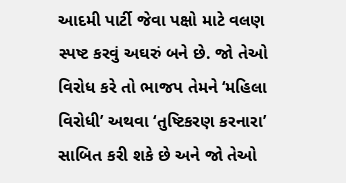આદમી પાર્ટી જેવા પક્ષો માટે વલણ સ્પષ્ટ કરવું અઘરું બને છે. જો તેઓ વિરોધ કરે તો ભાજપ તેમને ‘મહિલા વિરોધી’ અથવા ‘તુષ્ટિકરણ કરનારા’ સાબિત કરી શકે છે અને જો તેઓ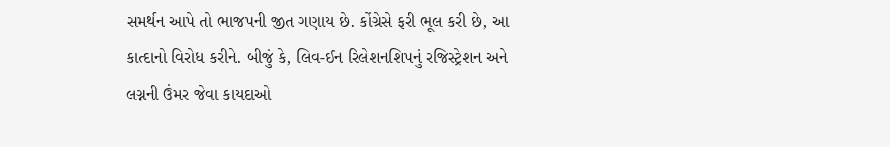સમર્થન આપે તો ભાજપની જીત ગણાય છે. કોંગ્રેસે ફરી ભૂલ કરી છે, આ કાત્દાનો વિરોધ કરીને. બીજું કે, લિવ-ઈન રિલેશનશિપનું રજિસ્ટ્રેશન અને લગ્નની ઉંમર જેવા કાયદાઓ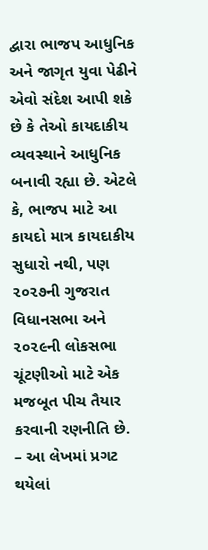દ્વારા ભાજપ આધુનિક અને જાગૃત યુવા પેઢીને એવો સંદેશ આપી શકે છે કે તેઓ કાયદાકીય વ્યવસ્થાને આધુનિક બનાવી રહ્યા છે. એટલે કે, ભાજપ માટે આ કાયદો માત્ર કાયદાકીય સુધારો નથી, પણ ૨૦૨૭ની ગુજરાત વિધાનસભા અને ૨૦૨૯ની લોકસભા ચૂંટણીઓ માટે એક મજબૂત પીચ તૈયાર કરવાની રણનીતિ છે.
– આ લેખમાં પ્રગટ થયેલાં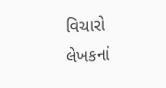વિચારો લેખકનાં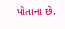પોતાના છે.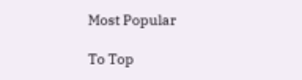Most Popular

To Top